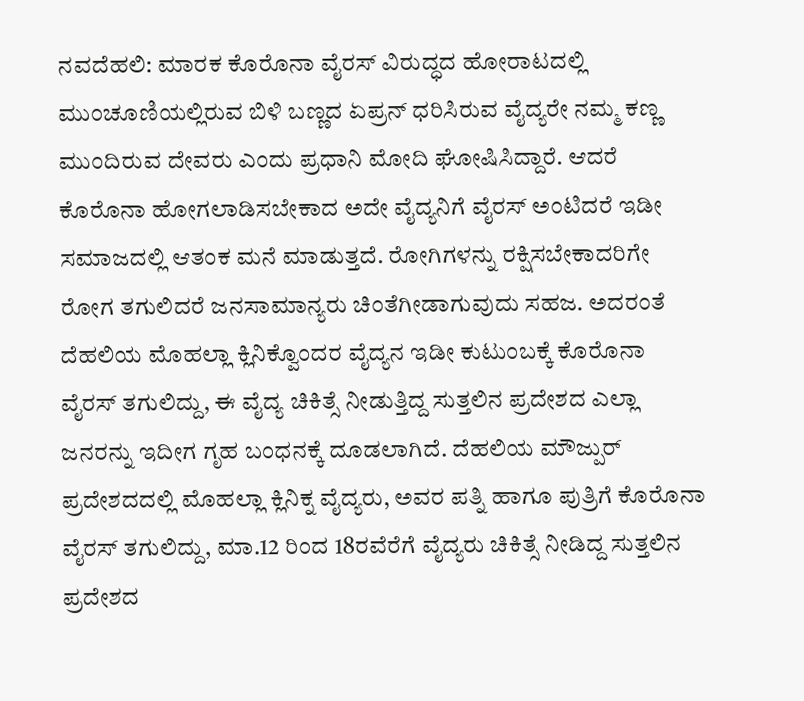ನವದೆಹಲಿ: ಮಾರಕ ಕೊರೊನಾ ವೈರಸ್ ವಿರುದ್ಧದ ಹೋರಾಟದಲ್ಲಿ ಮುಂಚೂಣಿಯಲ್ಲಿರುವ ಬಿಳಿ ಬಣ್ಣದ ಏಪ್ರನ್ ಧರಿಸಿರುವ ವೈದ್ಯರೇ ನಮ್ಮ ಕಣ್ಣ ಮುಂದಿರುವ ದೇವರು ಎಂದು ಪ್ರಧಾನಿ ಮೋದಿ ಘೋಷಿಸಿದ್ದಾರೆ. ಆದರೆ ಕೊರೊನಾ ಹೋಗಲಾಡಿಸಬೇಕಾದ ಅದೇ ವೈದ್ಯನಿಗೆ ವೈರಸ್ ಅಂಟಿದರೆ ಇಡೀ ಸಮಾಜದಲ್ಲಿ ಆತಂಕ ಮನೆ ಮಾಡುತ್ತದೆ. ರೋಗಿಗಳನ್ನು ರಕ್ಷಿಸಬೇಕಾದರಿಗೇ ರೋಗ ತಗುಲಿದರೆ ಜನಸಾಮಾನ್ಯರು ಚಿಂತೆಗೀಡಾಗುವುದು ಸಹಜ. ಅದರಂತೆ ದೆಹಲಿಯ ಮೊಹಲ್ಲಾ ಕ್ಲಿನಿಕ್ವೊಂದರ ವೈದ್ಯನ ಇಡೀ ಕುಟುಂಬಕ್ಕೆ ಕೊರೊನಾ ವೈರಸ್ ತಗುಲಿದ್ದು, ಈ ವೈದ್ಯ ಚಿಕಿತ್ಸೆ ನೀಡುತ್ತಿದ್ದ ಸುತ್ತಲಿನ ಪ್ರದೇಶದ ಎಲ್ಲಾ ಜನರನ್ನು ಇದೀಗ ಗೃಹ ಬಂಧನಕ್ಕೆ ದೂಡಲಾಗಿದೆ. ದೆಹಲಿಯ ಮೌಜ್ಪುರ್ ಪ್ರದೇಶದದಲ್ಲಿ ಮೊಹಲ್ಲಾ ಕ್ಲಿನಿಕ್ನ ವೈದ್ಯರು, ಅವರ ಪತ್ನಿ ಹಾಗೂ ಪುತ್ರಿಗೆ ಕೊರೊನಾ ವೈರಸ್ ತಗುಲಿದ್ದು, ಮಾ.12 ರಿಂದ 18ರವೆರೆಗೆ ವೈದ್ಯರು ಚಿಕಿತ್ಸೆ ನೀಡಿದ್ದ ಸುತ್ತಲಿನ ಪ್ರದೇಶದ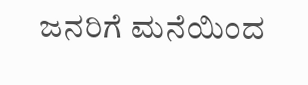ಜನರಿಗೆ ಮನೆಯಿಂದ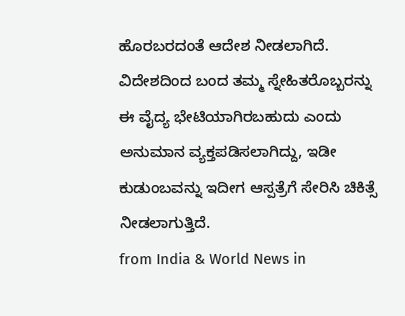ಹೊರಬರದಂತೆ ಆದೇಶ ನೀಡಲಾಗಿದೆ. ವಿದೇಶದಿಂದ ಬಂದ ತಮ್ಮ ಸ್ನೇಹಿತರೊಬ್ಬರನ್ನು ಈ ವೈದ್ಯ ಭೇಟಿಯಾಗಿರಬಹುದು ಎಂದು ಅನುಮಾನ ವ್ಯಕ್ತಪಡಿಸಲಾಗಿದ್ದು, ಇಡೀ ಕುಡುಂಬವನ್ನು ಇದೀಗ ಆಸ್ಪತ್ರೆಗೆ ಸೇರಿಸಿ ಚಿಕಿತ್ಸೆ ನೀಡಲಾಗುತ್ತಿದೆ.
from India & World News in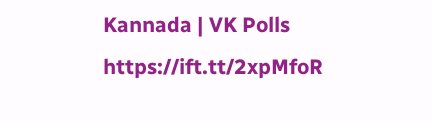Kannada | VK Polls https://ift.tt/2xpMfoR